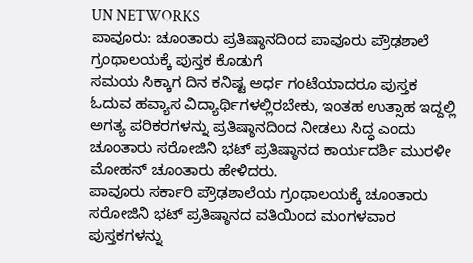UN NETWORKS
ಪಾವೂರು: ಚೂಂತಾರು ಪ್ರತಿಷ್ಠಾನದಿಂದ ಪಾವೂರು ಪ್ರೌಢಶಾಲೆ ಗ್ರಂಥಾಲಯಕ್ಕೆ ಪುಸ್ತಕ ಕೊಡುಗೆ
ಸಮಯ ಸಿಕ್ಕಾಗ ದಿನ ಕನಿಷ್ಟ ಅರ್ಧ ಗಂಟೆಯಾದರೂ ಪುಸ್ತಕ ಓದುವ ಹವ್ಯಾಸ ವಿದ್ಯಾರ್ಥಿಗಳಲ್ಲಿರಬೇಕು, ಇಂತಹ ಉತ್ಸಾಹ ಇದ್ದಲ್ಲಿ ಅಗತ್ಯ ಪರಿಕರಗಳನ್ನು ಪ್ರತಿಷ್ಠಾನದಿಂದ ನೀಡಲು ಸಿದ್ಧ ಎಂದು ಚೂಂತಾರು ಸರೋಜಿನಿ ಭಟ್ ಪ್ರತಿಷ್ಠಾನದ ಕಾರ್ಯದರ್ಶಿ ಮುರಳೀ ಮೋಹನ್ ಚೂಂತಾರು ಹೇಳಿದರು.
ಪಾವೂರು ಸರ್ಕಾರಿ ಪ್ರೌಢಶಾಲೆಯ ಗ್ರಂಥಾಲಯಕ್ಕೆ ಚೂಂತಾರು ಸರೋಜಿನಿ ಭಟ್ ಪ್ರತಿಷ್ಠಾನದ ವತಿಯಿಂದ ಮಂಗಳವಾರ ಪುಸ್ತಕಗಳನ್ನು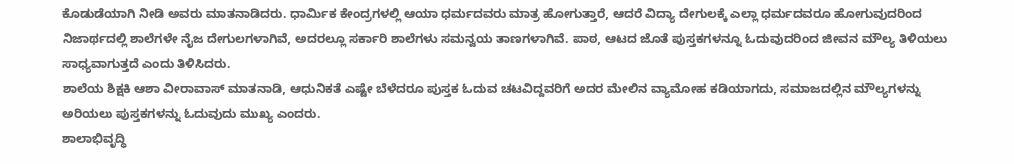ಕೊಡುಡೆಯಾಗಿ ನೀಡಿ ಅವರು ಮಾತನಾಡಿದರು. ಧಾರ್ಮಿಕ ಕೇಂದ್ರಗಳಲ್ಲಿ ಆಯಾ ಧರ್ಮದವರು ಮಾತ್ರ ಹೋಗುತ್ತಾರೆ, ಆದರೆ ವಿದ್ಯಾ ದೇಗುಲಕ್ಕೆ ಎಲ್ಲಾ ಧರ್ಮದವರೂ ಹೋಗುವುದರಿಂದ ನಿಜಾರ್ಥದಲ್ಲಿ ಶಾಲೆಗಳೇ ನೈಜ ದೇಗುಲಗಳಾಗಿವೆ, ಅದರಲ್ಲೂ ಸರ್ಕಾರಿ ಶಾಲೆಗಳು ಸಮನ್ವಯ ತಾಣಗಳಾಗಿವೆ. ಪಾಠ, ಆಟದ ಜೊತೆ ಪುಸ್ತಕಗಳನ್ನೂ ಓದುವುದರಿಂದ ಜೀವನ ಮೌಲ್ಯ ತಿಳಿಯಲು ಸಾಧ್ಯವಾಗುತ್ತದೆ ಎಂದು ತಿಳಿಸಿದರು.
ಶಾಲೆಯ ಶಿಕ್ಷಕಿ ಆಶಾ ವೀರಾವಾಸ್ ಮಾತನಾಡಿ, ಆಧುನಿಕತೆ ಎಷ್ಟೇ ಬೆಳೆದರೂ ಪುಸ್ತಕ ಓದುವ ಚಟವಿದ್ದವರಿಗೆ ಅದರ ಮೇಲಿನ ವ್ಯಾಮೋಹ ಕಡಿಯಾಗದು, ಸಮಾಜದಲ್ಲಿನ ಮೌಲ್ಯಗಳನ್ನು ಅರಿಯಲು ಪುಸ್ತಕಗಳನ್ನು ಓದುವುದು ಮುಖ್ಯ ಎಂದರು.
ಶಾಲಾಭಿವೃದ್ಧಿ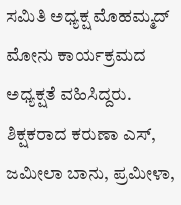ಸಮಿತಿ ಅಧ್ಯಕ್ಷ ಮೊಹಮ್ಮದ್ ಮೋನು ಕಾರ್ಯಕ್ರಮದ ಅಧ್ಯಕ್ಷತೆ ವಹಿಸಿದ್ದರು. ಶಿಕ್ಷಕರಾದ ಕರುಣಾ ಎಸ್, ಜಮೀಲಾ ಬಾನು, ಪ್ರಮೀಳಾ,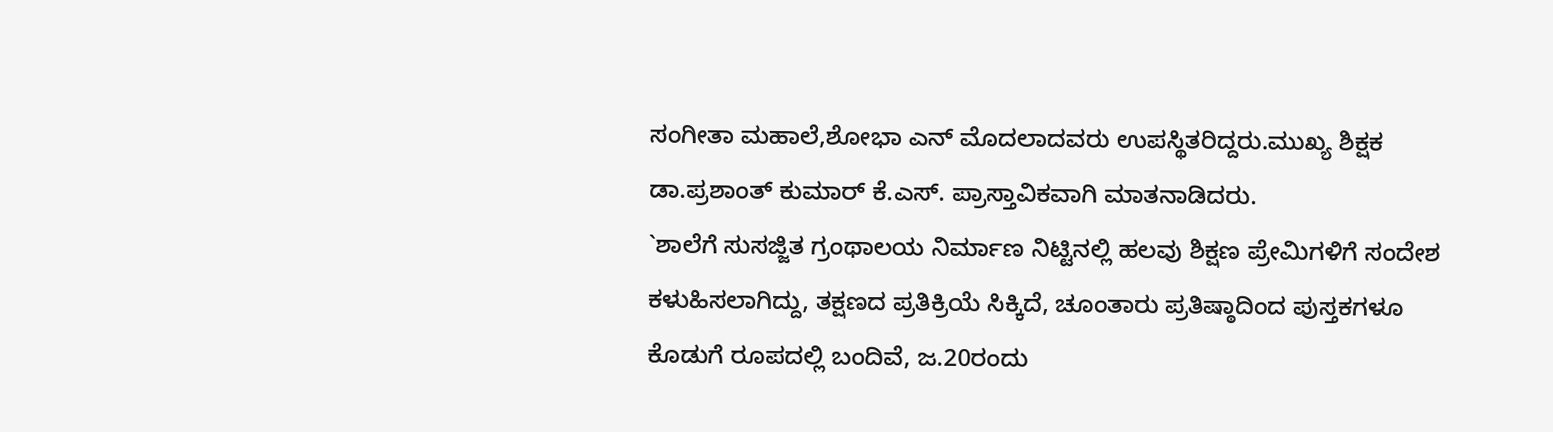ಸಂಗೀತಾ ಮಹಾಲೆ,ಶೋಭಾ ಎನ್ ಮೊದಲಾದವರು ಉಪಸ್ಥಿತರಿದ್ದರು.ಮುಖ್ಯ ಶಿಕ್ಷಕ ಡಾ.ಪ್ರಶಾಂತ್ ಕುಮಾರ್ ಕೆ.ಎಸ್. ಪ್ರಾಸ್ತಾವಿಕವಾಗಿ ಮಾತನಾಡಿದರು.
`ಶಾಲೆಗೆ ಸುಸಜ್ಜಿತ ಗ್ರಂಥಾಲಯ ನಿರ್ಮಾಣ ನಿಟ್ಟಿನಲ್ಲಿ ಹಲವು ಶಿಕ್ಷಣ ಪ್ರೇಮಿಗಳಿಗೆ ಸಂದೇಶ ಕಳುಹಿಸಲಾಗಿದ್ದು, ತಕ್ಷಣದ ಪ್ರತಿಕ್ರಿಯೆ ಸಿಕ್ಕಿದೆ, ಚೂಂತಾರು ಪ್ರತಿಷ್ಠಾದಿಂದ ಪುಸ್ತಕಗಳೂ ಕೊಡುಗೆ ರೂಪದಲ್ಲಿ ಬಂದಿವೆ, ಜ.20ರಂದು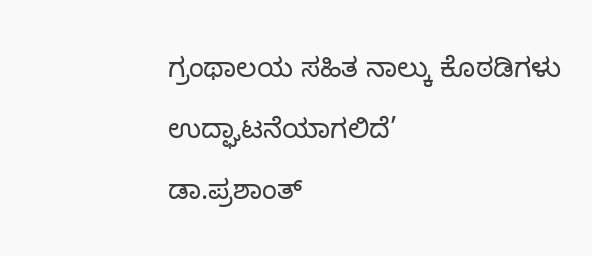ಗ್ರಂಥಾಲಯ ಸಹಿತ ನಾಲ್ಕು ಕೊಠಡಿಗಳು ಉದ್ಘಾಟನೆಯಾಗಲಿದೆ’
ಡಾ.ಪ್ರಶಾಂತ್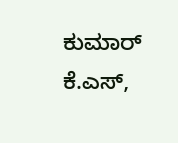ಕುಮಾರ್ ಕೆ.ಎಸ್,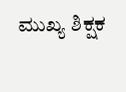ಮುಖ್ಯ ಶಿಕ್ಷಕ